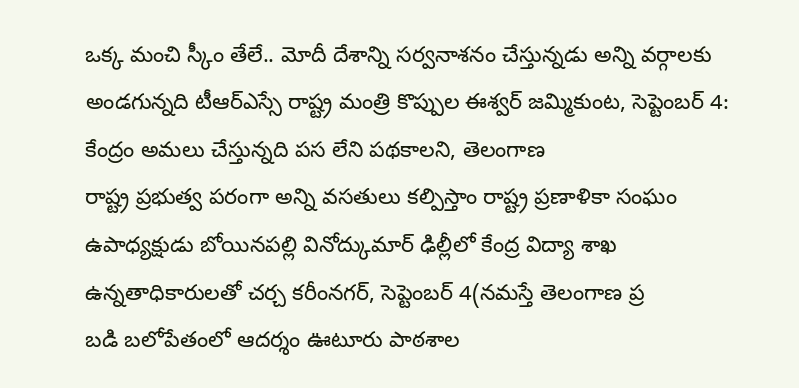ఒక్క మంచి స్కీం తేలే.. మోదీ దేశాన్ని సర్వనాశనం చేస్తున్నడు అన్ని వర్గాలకు అండగున్నది టీఆర్ఎస్సే రాష్ట్ర మంత్రి కొప్పుల ఈశ్వర్ జమ్మికుంట, సెప్టెంబర్ 4: కేంద్రం అమలు చేస్తున్నది పస లేని పథకాలని, తెలంగాణ
రాష్ట్ర ప్రభుత్వ పరంగా అన్ని వసతులు కల్పిస్తాం రాష్ట్ర ప్రణాళికా సంఘం ఉపాధ్యక్షుడు బోయినపల్లి వినోద్కుమార్ ఢిల్లీలో కేంద్ర విద్యా శాఖ ఉన్నతాధికారులతో చర్చ కరీంనగర్, సెప్టెంబర్ 4(నమస్తే తెలంగాణ ప్ర
బడి బలోపేతంలో ఆదర్శం ఊటూరు పాఠశాల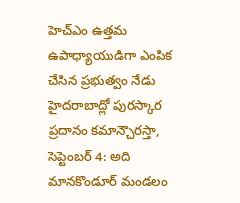హెచ్ఎం ఉత్తమ ఉపాధ్యాయుడిగా ఎంపిక చేసిన ప్రభుత్వం నేడు హైదరాబాద్లో పురస్కార ప్రదానం కమాన్చౌరస్తా, సెప్టెంబర్ 4: అది మానకొండూర్ మండలం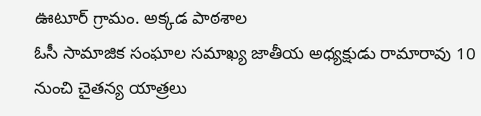ఊటూర్ గ్రామం. అక్కడ పాఠశాల
ఓసీ సామాజిక సంఘాల సమాఖ్య జాతీయ అధ్యక్షుడు రామారావు 10 నుంచి చైతన్య యాత్రలు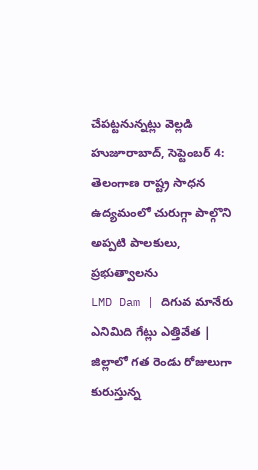చేపట్టనున్నట్లు వెల్లడి హుజూరాబాద్, సెప్టెంబర్ 4: తెలంగాణ రాష్ట్ర సాధన ఉద్యమంలో చురుగ్గా పాల్గొని అప్పటి పాలకులు, ప్రభుత్వాలను
LMD Dam | దిగువ మానేరు ఎనిమిది గేట్లు ఎత్తివేత | జిల్లాలో గత రెండు రోజులుగా కురుస్తున్న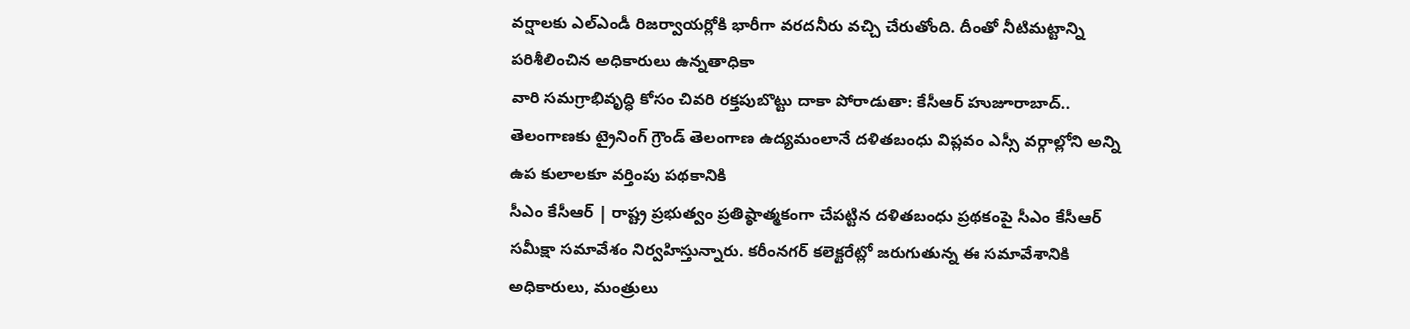వర్షాలకు ఎల్ఎండీ రిజర్వాయర్లోకి భారీగా వరదనీరు వచ్చి చేరుతోంది. దీంతో నీటిమట్టాన్ని పరిశీలించిన అధికారులు ఉన్నతాధికా
వారి సమగ్రాభివృద్ధి కోసం చివరి రక్తపుబొట్టు దాకా పోరాడుతా: కేసీఆర్ హుజూరాబాద్.. తెలంగాణకు ట్రైనింగ్ గ్రౌండ్ తెలంగాణ ఉద్యమంలానే దళితబంధు విప్లవం ఎస్సీ వర్గాల్లోని అన్ని ఉప కులాలకూ వర్తింపు పథకానికి
సీఎం కేసీఆర్ | రాష్ట్ర ప్రభుత్వం ప్రతిష్ఠాత్మకంగా చేపట్టిన దళితబంధు ప్రథకంపై సీఎం కేసీఆర్ సమీక్షా సమావేశం నిర్వహిస్తున్నారు. కరీంనగర్ కలెక్టరేట్లో జరుగుతున్న ఈ సమావేశానికి అధికారులు, మంత్రులు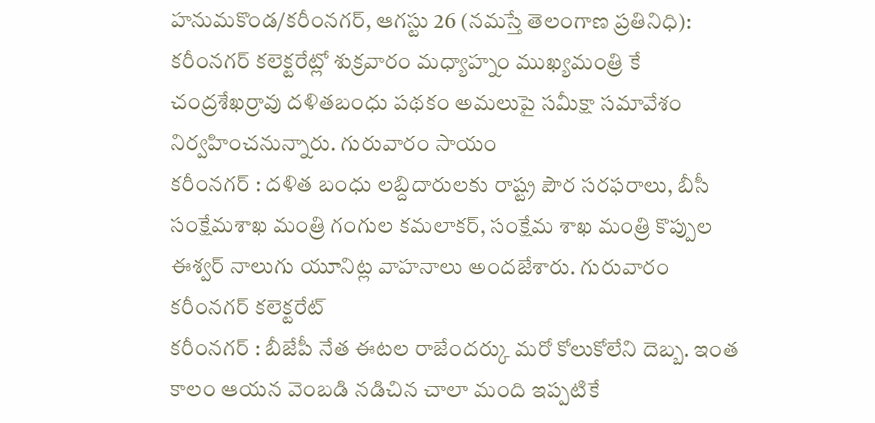హనుమకొండ/కరీంనగర్, ఆగస్టు 26 (నమస్తే తెలంగాణ ప్రతినిధి): కరీంనగర్ కలెక్టరేట్లో శుక్రవారం మధ్యాహ్నం ముఖ్యమంత్రి కే చంద్రశేఖర్రావు దళితబంధు పథకం అమలుపై సమీక్షా సమావేశం నిర్వహించనున్నారు. గురువారం సాయం
కరీంనగర్ : దళిత బంధు లబ్దిదారులకు రాష్ట్ర పౌర సరఫరాలు, బీసీ సంక్షేమశాఖ మంత్రి గంగుల కమలాకర్, సంక్షేమ శాఖ మంత్రి కొప్పుల ఈశ్వర్ నాలుగు యూనిట్ల వాహనాలు అందజేశారు. గురువారం కరీంనగర్ కలెక్టరేట్
కరీంనగర్ : బీజేపీ నేత ఈటల రాజేందర్కు మరో కోలుకోలేని దెబ్బ. ఇంత కాలం ఆయన వెంబడి నడిచిన చాలా మంది ఇప్పటికే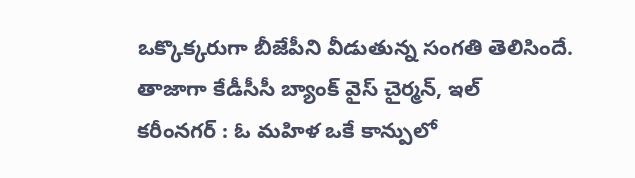ఒక్కొక్కరుగా బీజేపీని వీడుతున్న సంగతి తెలిసిందే. తాజాగా కేడీసీసీ బ్యాంక్ వైస్ చైర్మన్, ఇల్
కరీంనగర్ : ఓ మహిళ ఒకే కాన్పులో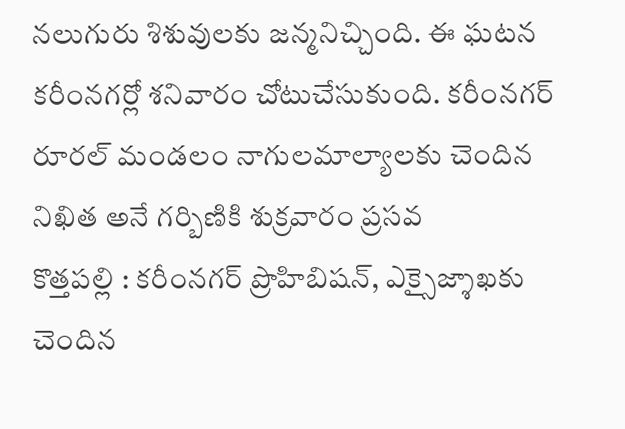నలుగురు శిశువులకు జన్మనిచ్చింది. ఈ ఘటన కరీంనగర్లో శనివారం చోటుచేసుకుంది. కరీంనగర్ రూరల్ మండలం నాగులమాల్యాలకు చెందిన నిఖిత అనే గర్బిణికి శుక్రవారం ప్రసవ
కొత్తపల్లి : కరీంనగర్ ప్రొహిబిషన్, ఎక్సైజ్శాఖకు చెందిన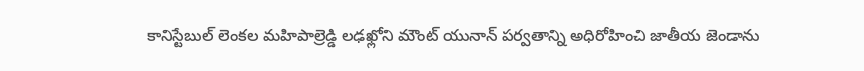కానిస్టేబుల్ లెంకల మహిపాల్రెడ్డి లఢఖ్లోని మౌంట్ యునాన్ పర్వతాన్ని అధిరోహించి జాతీయ జెండాను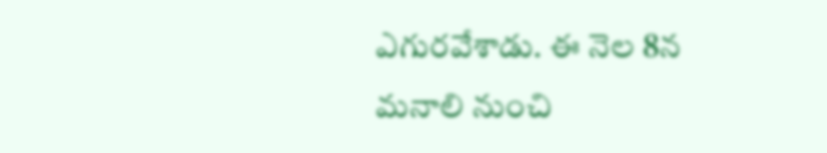ఎగురవేశాడు. ఈ నెల 8న మనాలి నుంచి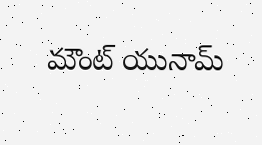మౌంట్ యునామ్